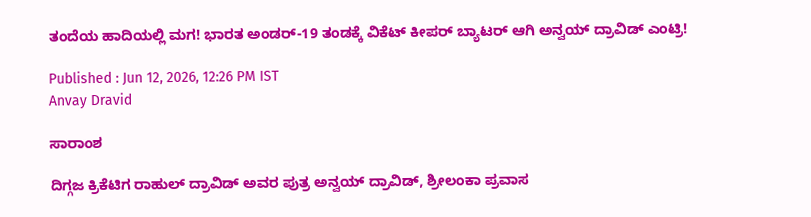ತಂದೆಯ ಹಾದಿಯಲ್ಲಿ ಮಗ! ಭಾರತ ಅಂಡರ್-19 ತಂಡಕ್ಕೆ ವಿಕೆಟ್ ಕೀಪರ್ ಬ್ಯಾಟರ್ ಆಗಿ ಅನ್ವಯ್ ದ್ರಾವಿಡ್ ಎಂಟ್ರಿ!

Published : Jun 12, 2026, 12:26 PM IST
Anvay Dravid

ಸಾರಾಂಶ

ದಿಗ್ಗಜ ಕ್ರಿಕೆಟಿಗ ರಾಹುಲ್ ದ್ರಾವಿಡ್ ಅವರ ಪುತ್ರ ಅನ್ವಯ್ ದ್ರಾವಿಡ್, ಶ್ರೀಲಂಕಾ ಪ್ರವಾಸ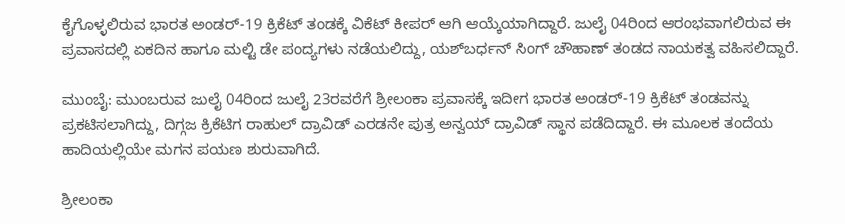ಕೈಗೊಳ್ಳಲಿರುವ ಭಾರತ ಅಂಡರ್-19 ಕ್ರಿಕೆಟ್ ತಂಡಕ್ಕೆ ವಿಕೆಟ್ ಕೀಪರ್ ಆಗಿ ಆಯ್ಕೆಯಾಗಿದ್ದಾರೆ. ಜುಲೈ 04ರಿಂದ ಆರಂಭವಾಗಲಿರುವ ಈ ಪ್ರವಾಸದಲ್ಲಿ ಏಕದಿನ ಹಾಗೂ ಮಲ್ಟಿ ಡೇ ಪಂದ್ಯಗಳು ನಡೆಯಲಿದ್ದು, ಯಶ್‌ಬರ್ಧನ್ ಸಿಂಗ್ ಚೌಹಾಣ್ ತಂಡದ ನಾಯಕತ್ವ ವಹಿಸಲಿದ್ದಾರೆ.

ಮುಂಬೈ: ಮುಂಬರುವ ಜುಲೈ 04ರಿಂದ ಜುಲೈ 23ರವರೆಗೆ ಶ್ರೀಲಂಕಾ ಪ್ರವಾಸಕ್ಕೆ ಇದೀಗ ಭಾರತ ಅಂಡರ್-19 ಕ್ರಿಕೆಟ್ ತಂಡವನ್ನು ಪ್ರಕಟಿಸಲಾಗಿದ್ದು, ದಿಗ್ಗಜ ಕ್ರಿಕೆಟಿಗ ರಾಹುಲ್ ದ್ರಾವಿಡ್ ಎರಡನೇ ಪುತ್ರ ಅನ್ವಯ್ ದ್ರಾವಿಡ್ ಸ್ಥಾನ ಪಡೆದಿದ್ದಾರೆ. ಈ ಮೂಲಕ ತಂದೆಯ ಹಾದಿಯಲ್ಲಿಯೇ ಮಗನ ಪಯಣ ಶುರುವಾಗಿದೆ.

ಶ್ರೀಲಂಕಾ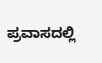ಪ್ರವಾಸದಲ್ಲಿ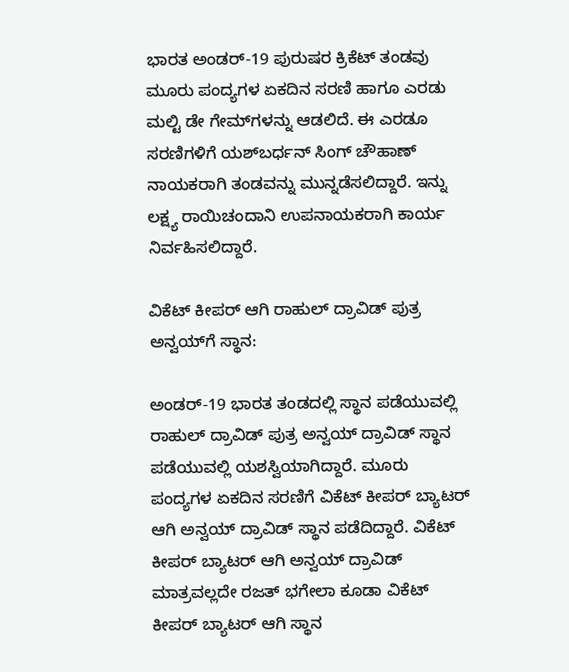ಭಾರತ ಅಂಡರ್-19 ಪುರುಷರ ಕ್ರಿಕೆಟ್ ತಂಡವು ಮೂರು ಪಂದ್ಯಗಳ ಏಕದಿನ ಸರಣಿ ಹಾಗೂ ಎರಡು ಮಲ್ಟಿ ಡೇ ಗೇಮ್‌ಗಳನ್ನು ಆಡಲಿದೆ. ಈ ಎರಡೂ ಸರಣಿಗಳಿಗೆ ಯಶ್‌ಬರ್ಧನ್ ಸಿಂಗ್ ಚೌಹಾಣ್ ನಾಯಕರಾಗಿ ತಂಡವನ್ನು ಮುನ್ನಡೆಸಲಿದ್ದಾರೆ. ಇನ್ನು ಲಕ್ಷ್ಯ ರಾಯಿಚಂದಾನಿ ಉಪನಾಯಕರಾಗಿ ಕಾರ್ಯ ನಿರ್ವಹಿಸಲಿದ್ದಾರೆ.

ವಿಕೆಟ್ ಕೀಪರ್ ಆಗಿ ರಾಹುಲ್ ದ್ರಾವಿಡ್ ಪುತ್ರ ಅನ್ವಯ್‌ಗೆ ಸ್ಥಾನ:

ಅಂಡರ್-19 ಭಾರತ ತಂಡದಲ್ಲಿ ಸ್ಥಾನ ಪಡೆಯುವಲ್ಲಿ ರಾಹುಲ್ ದ್ರಾವಿಡ್ ಪುತ್ರ ಅನ್ವಯ್ ದ್ರಾವಿಡ್ ಸ್ಥಾನ ಪಡೆಯುವಲ್ಲಿ ಯಶಸ್ವಿಯಾಗಿದ್ದಾರೆ. ಮೂರು ಪಂದ್ಯಗಳ ಏಕದಿನ ಸರಣಿಗೆ ವಿಕೆಟ್ ಕೀಪರ್ ಬ್ಯಾಟರ್ ಆಗಿ ಅನ್ವಯ್ ದ್ರಾವಿಡ್ ಸ್ಥಾನ ಪಡೆದಿದ್ದಾರೆ. ವಿಕೆಟ್ ಕೀಪರ್ ಬ್ಯಾಟರ್ ಆಗಿ ಅನ್ವಯ್ ದ್ರಾವಿಡ್ ಮಾತ್ರವಲ್ಲದೇ ರಜತ್ ಭಗೇಲಾ ಕೂಡಾ ವಿಕೆಟ್ ಕೀಪರ್ ಬ್ಯಾಟರ್ ಆಗಿ ಸ್ಥಾನ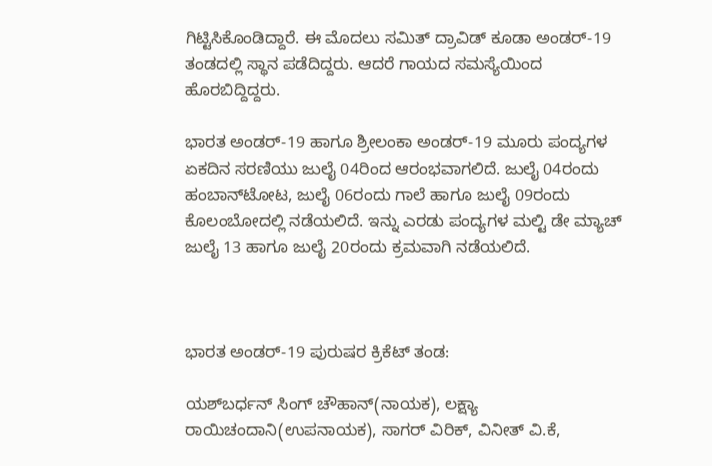ಗಿಟ್ಟಿಸಿಕೊಂಡಿದ್ದಾರೆ. ಈ ಮೊದಲು ಸಮಿತ್ ದ್ರಾವಿಡ್ ಕೂಡಾ ಅಂಡರ್-19 ತಂಡದಲ್ಲಿ ಸ್ಥಾನ ಪಡೆದಿದ್ದರು. ಆದರೆ ಗಾಯದ ಸಮಸ್ಯೆಯಿಂದ ಹೊರಬಿದ್ದಿದ್ದರು.

ಭಾರತ ಅಂಡರ್-19 ಹಾಗೂ ಶ್ರೀಲಂಕಾ ಅಂಡರ್-19 ಮೂರು ಪಂದ್ಯಗಳ ಏಕದಿನ ಸರಣಿಯು ಜುಲೈ 04ರಿಂದ ಆರಂಭವಾಗಲಿದೆ. ಜುಲೈ 04ರಂದು ಹಂಬಾನ್‌ಟೋಟ, ಜುಲೈ 06ರಂದು ಗಾಲೆ ಹಾಗೂ ಜುಲೈ 09ರಂದು ಕೊಲಂಬೋದಲ್ಲಿ ನಡೆಯಲಿದೆ. ಇನ್ನು ಎರಡು ಪಂದ್ಯಗಳ ಮಲ್ಟಿ ಡೇ ಮ್ಯಾಚ್ ಜುಲೈ 13 ಹಾಗೂ ಜುಲೈ 20ರಂದು ಕ್ರಮವಾಗಿ ನಡೆಯಲಿದೆ.



ಭಾರತ ಅಂಡರ್-19 ಪುರುಷರ ಕ್ರಿಕೆಟ್ ತಂಡ:

ಯಶ್‌ಬರ್ಧನ್ ಸಿಂಗ್ ಚೌಹಾನ್(ನಾಯಕ), ಲಕ್ಷ್ಯಾ ರಾಯಿಚಂದಾನಿ(ಉಪನಾಯಕ), ಸಾಗರ್ ವಿರಿಕ್, ವಿನೀತ್ ವಿ.ಕೆ,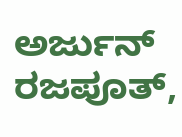ಅರ್ಜುನ್ ರಜಪೂತ್,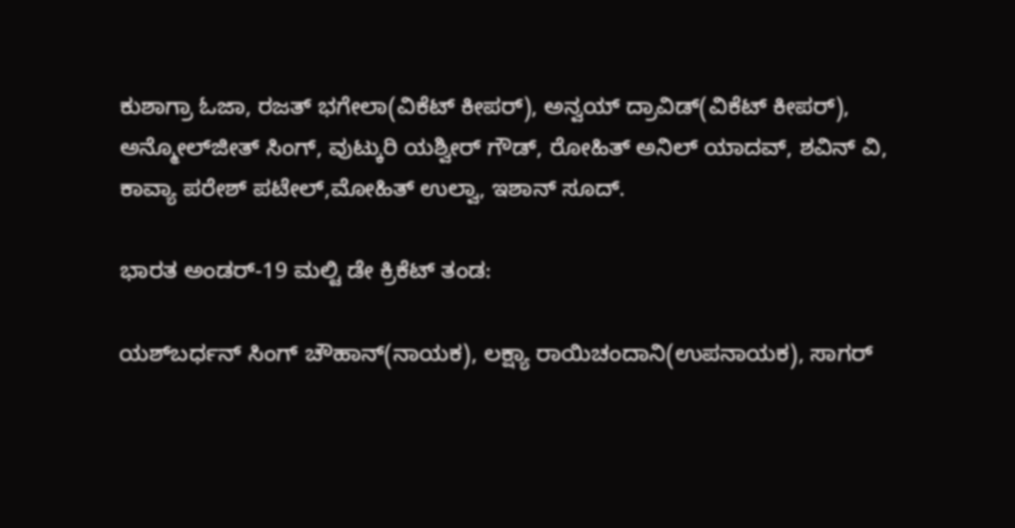ಕುಶಾಗ್ರಾ ಓಜಾ, ರಜತ್ ಭಗೇಲಾ(ವಿಕೆಟ್ ಕೀಪರ್), ಅನ್ವಯ್ ದ್ರಾವಿಡ್(ವಿಕೆಟ್ ಕೀಪರ್), ಅನ್ಮೋಲ್‌ಜೀತ್ ಸಿಂಗ್, ವುಟ್ಕುರಿ ಯಶ್ವೀರ್ ಗೌಡ್, ರೋಹಿತ್ ಅನಿಲ್ ಯಾದವ್, ಶವಿನ್ ವಿ, ಕಾವ್ಯಾ ಪರೇಶ್ ಪಟೇಲ್,ಮೋಹಿತ್ ಉಲ್ವಾ, ಇಶಾನ್ ಸೂದ್.

ಭಾರತ ಅಂಡರ್-19 ಮಲ್ಟಿ ಡೇ ಕ್ರಿಕೆಟ್ ತಂಡ:

ಯಶ್‌ಬರ್ಧನ್ ಸಿಂಗ್ ಚೌಹಾನ್(ನಾಯಕ), ಲಕ್ಷ್ಯಾ ರಾಯಿಚಂದಾನಿ(ಉಪನಾಯಕ), ಸಾಗರ್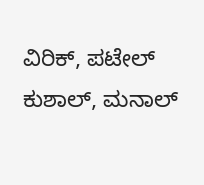ವಿರಿಕ್, ಪಟೇಲ್ ಕುಶಾಲ್, ಮನಾಲ್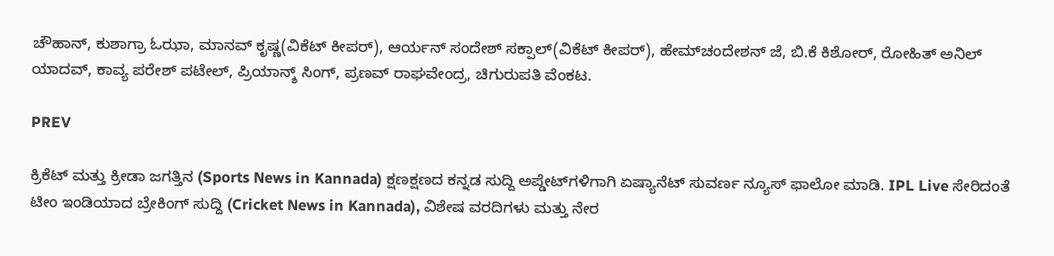ಚೌಹಾನ್, ಕುಶಾಗ್ರಾ ಓಝಾ, ಮಾನವ್ ಕೃಷ್ಣ(ವಿಕೆಟ್ ಕೀಪರ್), ಆರ್ಯನ್ ಸಂದೇಶ್ ಸಕ್ಪಾಲ್(ವಿಕೆಟ್ ಕೀಪರ್), ಹೇಮ್‌ಚಂದೇಶನ್ ಜೆ, ಬಿ.ಕೆ ಕಿಶೋರ್, ರೋಹಿತ್ ಅನಿಲ್ ಯಾದವ್, ಕಾವ್ಯ ಪರೇಶ್ ಪಟೇಲ್, ಪ್ರಿಯಾನ್ಶ್‌ ಸಿಂಗ್, ಪ್ರಣವ್ ರಾಘವೇಂದ್ರ, ಚಿಗುರುಪತಿ ವೆಂಕಟ.

PREV

ಕ್ರಿಕೆಟ್ ಮತ್ತು ಕ್ರೀಡಾ ಜಗತ್ತಿನ (Sports News in Kannada) ಕ್ಷಣಕ್ಷಣದ ಕನ್ನಡ ಸುದ್ದಿ ಅಪ್ಡೇಟ್‌ಗಳಿಗಾಗಿ ಏಷ್ಯಾನೆಟ್ ಸುವರ್ಣ ನ್ಯೂಸ್‌ ಫಾಲೋ ಮಾಡಿ. IPL Live ಸೇರಿದಂತೆ ಟೀಂ ಇಂಡಿಯಾದ ಬ್ರೇಕಿಂಗ್ ಸುದ್ದಿ (Cricket News in Kannada), ವಿಶೇಷ ವರದಿಗಳು ಮತ್ತು ನೇರ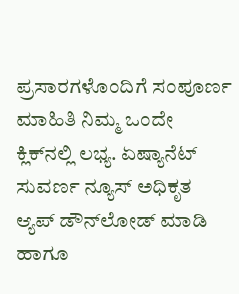ಪ್ರಸಾರಗಳೊಂದಿಗೆ ಸಂಪೂರ್ಣ ಮಾಹಿತಿ ನಿಮ್ಮ ಒಂದೇ ಕ್ಲಿಕ್‌ನಲ್ಲಿ ಲಭ್ಯ. ಏಷ್ಯಾನೆಟ್ ಸುವರ್ಣ ನ್ಯೂಸ್ ಅಧಿಕೃತ ಆ್ಯಪ್ ಡೌನ್‌ಲೋಡ್ ಮಾಡಿ ಹಾಗೂ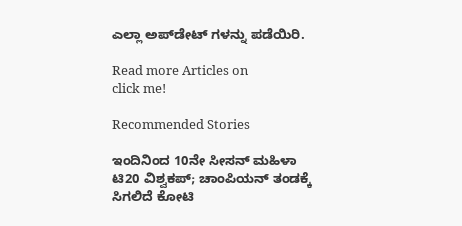ಎಲ್ಲಾ ಅಪ್‌ಡೇಟ್ ಗಳನ್ನು ಪಡೆಯಿರಿ.

Read more Articles on
click me!

Recommended Stories

ಇಂದಿನಿಂದ 10ನೇ ಸೀಸನ್ ಮಹಿಳಾ ಟಿ20 ವಿಶ್ವಕಪ್; ಚಾಂಪಿಯನ್ ತಂಡಕ್ಕೆ ಸಿಗಲಿದೆ ಕೋಟಿ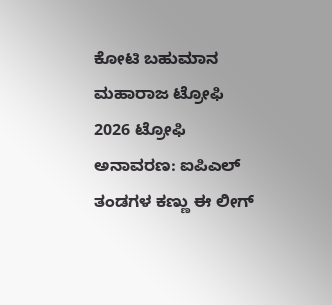ಕೋಟಿ ಬಹುಮಾನ
ಮಹಾರಾಜ ಟ್ರೋಫಿ 2026 ಟ್ರೋಫಿ ಅನಾವರಣ: ಐಪಿಎಲ್ ತಂಡಗಳ ಕಣ್ಣು ಈ ಲೀಗ್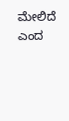ಮೇಲಿದೆ ಎಂದ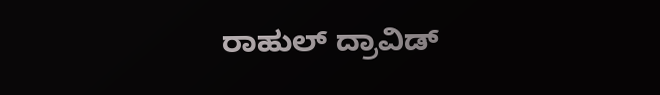ರಾಹುಲ್ ದ್ರಾವಿಡ್